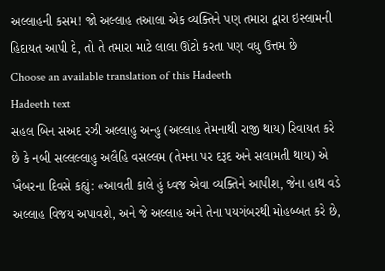અલ્લાહની કસમ! જો અલ્લાહ તઆલા એક વ્યક્તિને પણ તમારા દ્વારા ઇસ્લામની હિદાયત આપી દે, તો તે તમારા માટે લાલા ઊંટો કરતા પણ વધુ ઉત્તમ છે
Choose an available translation of this Hadeeth
Hadeeth text
સહલ બિન સઅદ રઝી અલ્લાહુ અન્હુ (અલ્લાહ તેમનાથી રાજી થાય) રિવાયત કરે છે કે નબી સલ્લલ્લાહુ અલૈહિ વસલ્લમ (તેમના પર દરૂદ અને સલામતી થાય) એ ખૈબરના દિવસે કહ્યું: «આવતી કાલે હું ધ્વજ એવા વ્યક્તિને આપીશ, જેના હાથ વડે અલ્લાહ વિજય અપાવશે, અને જે અલ્લાહ અને તેના પયગંબરથી મોહબ્બત કરે છે,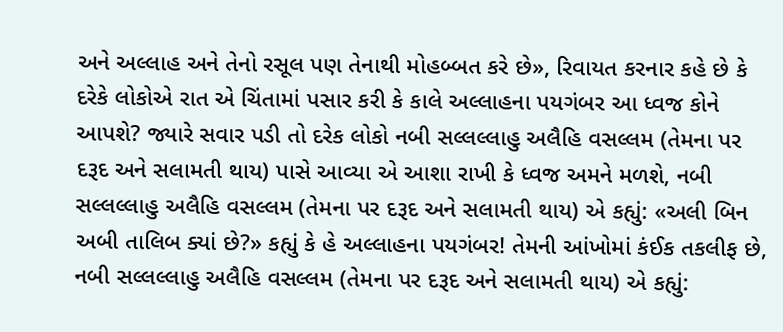અને અલ્લાહ અને તેનો રસૂલ પણ તેનાથી મોહબ્બત કરે છે», રિવાયત કરનાર કહે છે કે દરેકે લોકોએ રાત એ ચિંતામાં પસાર કરી કે કાલે અલ્લાહના પયગંબર આ ધ્વજ કોને આપશે? જ્યારે સવાર પડી તો દરેક લોકો નબી સલ્લલ્લાહુ અલૈહિ વસલ્લમ (તેમના પર દરૂદ અને સલામતી થાય) પાસે આવ્યા એ આશા રાખી કે ધ્વજ અમને મળશે, નબી સલ્લલ્લાહુ અલૈહિ વસલ્લમ (તેમના પર દરૂદ અને સલામતી થાય) એ કહ્યું: «અલી બિન અબી તાલિબ ક્યાં છે?» કહ્યું કે હે અલ્લાહના પયગંબર! તેમની આંખોમાં કંઈક તકલીફ છે, નબી સલ્લલ્લાહુ અલૈહિ વસલ્લમ (તેમના પર દરૂદ અને સલામતી થાય) એ કહ્યું: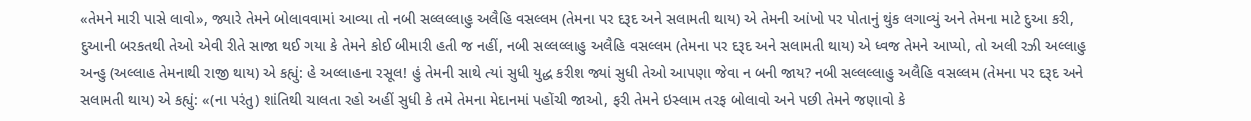«તેમને મારી પાસે લાવો», જ્યારે તેમને બોલાવવામાં આવ્યા તો નબી સલ્લલ્લાહુ અલૈહિ વસલ્લમ (તેમના પર દરૂદ અને સલામતી થાય) એ તેમની આંખો પર પોતાનું થુંક લગાવ્યું અને તેમના માટે દુઆ કરી, દુઆની બરકતથી તેઓ એવી રીતે સાજા થઈ ગયા કે તેમને કોઈ બીમારી હતી જ નહીં, નબી સલ્લલ્લાહુ અલૈહિ વસલ્લમ (તેમના પર દરૂદ અને સલામતી થાય) એ ધ્વજ તેમને આપ્યો, તો અલી રઝી અલ્લાહુ અન્હુ (અલ્લાહ તેમનાથી રાજી થાય) એ કહ્યું: હે અલ્લાહના રસૂલ! હું તેમની સાથે ત્યાં સુધી યુદ્ધ કરીશ જ્યાં સુધી તેઓ આપણા જેવા ન બની જાય? નબી સલ્લલ્લાહુ અલૈહિ વસલ્લમ (તેમના પર દરૂદ અને સલામતી થાય) એ કહ્યું: «(ના પરંતુ) શાંતિથી ચાલતા રહો અહીં સુધી કે તમે તેમના મેદાનમાં પહોંચી જાઓ, ફરી તેમને ઇસ્લામ તરફ બોલાવો અને પછી તેમને જણાવો કે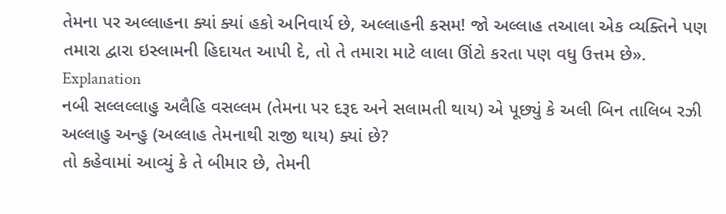તેમના પર અલ્લાહના ક્યાં ક્યાં હકો અનિવાર્ય છે, અલ્લાહની કસમ! જો અલ્લાહ તઆલા એક વ્યક્તિને પણ તમારા દ્વારા ઇસ્લામની હિદાયત આપી દે, તો તે તમારા માટે લાલા ઊંટો કરતા પણ વધુ ઉત્તમ છે».
Explanation
નબી સલ્લલ્લાહુ અલૈહિ વસલ્લમ (તેમના પર દરૂદ અને સલામતી થાય) એ પૂછ્યું કે અલી બિન તાલિબ રઝી અલ્લાહુ અન્હુ (અલ્લાહ તેમનાથી રાજી થાય) ક્યાં છે?
તો કહેવામાં આવ્યું કે તે બીમાર છે, તેમની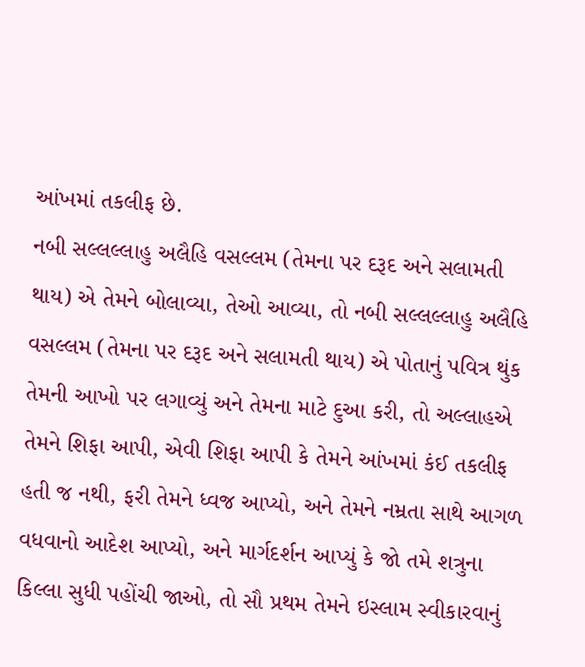આંખમાં તકલીફ છે.
નબી સલ્લલ્લાહુ અલૈહિ વસલ્લમ (તેમના પર દરૂદ અને સલામતી થાય) એ તેમને બોલાવ્યા, તેઓ આવ્યા, તો નબી સલ્લલ્લાહુ અલૈહિ વસલ્લમ (તેમના પર દરૂદ અને સલામતી થાય) એ પોતાનું પવિત્ર થુંક તેમની આખો પર લગાવ્યું અને તેમના માટે દુઆ કરી, તો અલ્લાહએ તેમને શિફા આપી, એવી શિફા આપી કે તેમને આંખમાં કંઈ તકલીફ હતી જ નથી, ફરી તેમને ધ્વજ આપ્યો, અને તેમને નમ્રતા સાથે આગળ વધવાનો આદેશ આપ્યો, અને માર્ગદર્શન આપ્યું કે જો તમે શત્રુના કિલ્લા સુધી પહોંચી જાઓ, તો સૌ પ્રથમ તેમને ઇસ્લામ સ્વીકારવાનું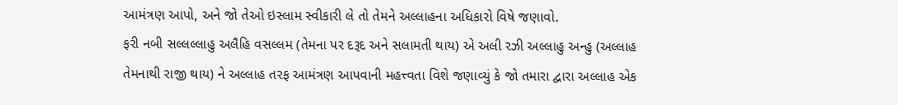આમંત્રણ આપો, અને જો તેઓ ઇસ્લામ સ્વીકારી લે તો તેમને અલ્લાહના અધિકારો વિષે જણાવો.
ફરી નબી સલ્લલ્લાહુ અલૈહિ વસલ્લમ (તેમના પર દરૂદ અને સલામતી થાય) એ અલી રઝી અલ્લાહુ અન્હુ (અલ્લાહ તેમનાથી રાજી થાય) ને અલ્લાહ તરફ આમંત્રણ આપવાની મહત્ત્વતા વિશે જણાવ્યું કે જો તમારા દ્વારા અલ્લાહ એક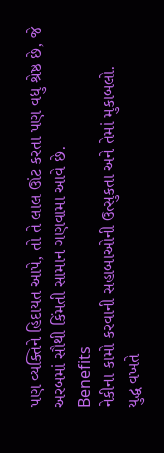પણ વ્યક્તિને હિદાયત આપે, તો તે લાલ ઊંટ કરતા પણ વધુ શ્રેષ્ઠ છે, જે અરબમાં સૌથી કિંમતી સામાન ગણવામા આવે છે.
Benefits
નેકીના કામો કરવાની સહાબાઓની ઉત્સુકતા અને તેમાં મુકાબલો.
યુદ્ધ વખતે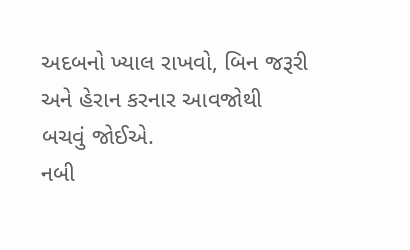અદબનો ખ્યાલ રાખવો, બિન જરૂરી અને હેરાન કરનાર આવજોથી બચવું જોઈએ.
નબી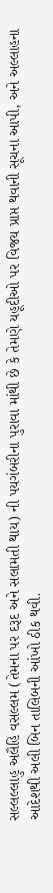સલ્લલ્લાહુ અલૈહિ વસલ્લમ (તેમના પર દરૂદ અને સલામતી થાય) ની પયગંબરીના પુરાવા માંથી છે કે તેમણે યહૂદીઓ પર વિજય પ્રાપ્ત થવાની સૂચના આપી, અને અલ્લાહના આદેશથી અલી બિન તાલિબની આંખો ઠીક થવી.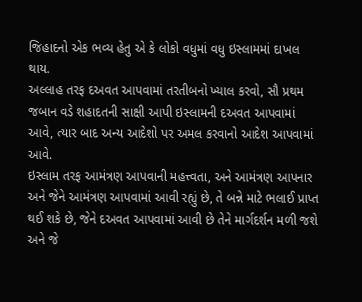જિહાદનો એક ભવ્ય હેતુ એ કે લોકો વધુમાં વધુ ઇસ્લામમાં દાખલ થાય.
અલ્લાહ તરફ દઅવત આપવામાં તરતીબનો ખ્યાલ કરવો, સૌ પ્રથમ જબાન વડે શહાદતની સાક્ષી આપી ઇસ્લામની દઅવત આપવામાં આવે, ત્યાર બાદ અન્ય આદેશો પર અમલ કરવાનો આદેશ આપવામાં આવે.
ઇસ્લામ તરફ આમંત્રણ આપવાની મહત્ત્વતા, અને આમંત્રણ આપનાર અને જેને આમંત્રણ આપવામાં આવી રહ્યું છે, તે બન્ને માટે ભલાઈ પ્રાપ્ત થઈ શકે છે, જેને દઅવત આપવામાં આવી છે તેને માર્ગદર્શન મળી જશે અને જે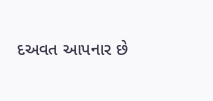દઅવત આપનાર છે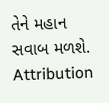તેને મહાન સવાબ મળશે.
Attribution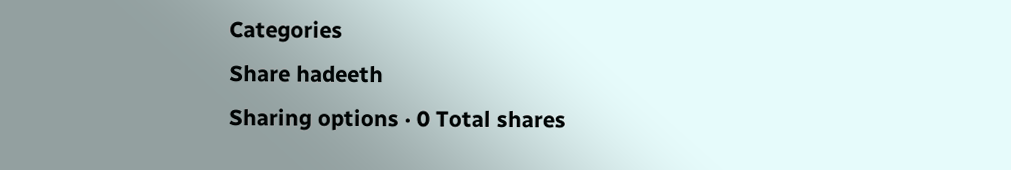Categories
Share hadeeth
Sharing options · 0 Total shares